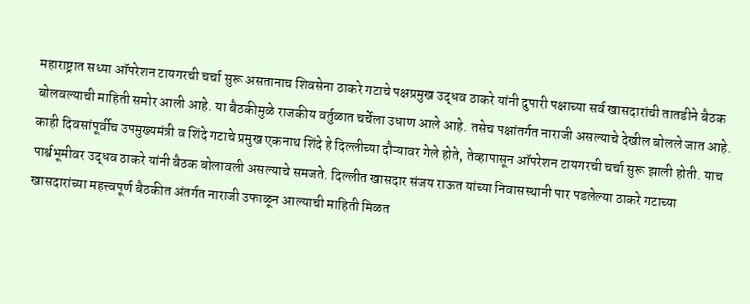महाराष्ट्रात सध्या ऑपरेशन टायगरची चर्चा सुरू असतानाच शिवसेना ठाकरे गटाचे पक्षप्रमुख उद्धव ठाकरे यांनी दुपारी पक्षाच्या सर्व खासदारांची तातडीने बैठक बोलवल्याची माहिती समोर आली आहे. या बैठकीमुळे राजकीय वर्तुळात चर्चेला उधाण आले आहे. तसेच पक्षांतर्गत नाराजी असल्याचे देखील बोलले जात आहे. काही दिवसांपूर्वीच उपमुख्यमंत्री व शिंदे गटाचे प्रमुख एकनाथ शिंदे हे दिल्लीच्या दौऱ्यावर गेले होते, तेव्हापासून ऑपरेशन टायगरची चर्चा सुरू झाली होती. याच पार्श्वभूमीवर उद्धव ठाकरे यांनी बैठक बोलावली असल्याचे समजते. दिल्लीत खासदार संजय राऊत यांच्या निवासस्थानी पार पडलेल्या ठाकरे गटाच्या खासदारांच्या महत्त्वपूर्ण बैठकीत अंतर्गत नाराजी उफाळून आल्याची माहिती मिळत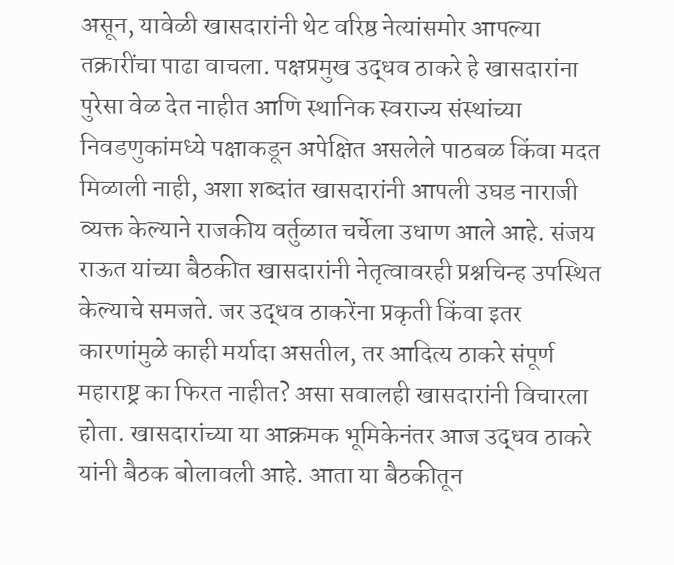असून, यावेळी खासदारांनी थेट वरिष्ठ नेत्यांसमोर आपल्या तक्रारींचा पाढा वाचला. पक्षप्रमुख उद्धव ठाकरे हे खासदारांना पुरेसा वेळ देत नाहीत आणि स्थानिक स्वराज्य संस्थांच्या निवडणुकांमध्ये पक्षाकडून अपेक्षित असलेले पाठबळ किंवा मदत मिळाली नाही, अशा शब्दांत खासदारांनी आपली उघड नाराजी व्यक्त केल्याने राजकीय वर्तुळात चर्चेला उधाण आले आहे. संजय राऊत यांच्या बैठकीत खासदारांनी नेतृत्वावरही प्रश्नचिन्ह उपस्थित केल्याचे समजते. जर उद्धव ठाकरेंना प्रकृती किंवा इतर कारणांमुळे काही मर्यादा असतील, तर आदित्य ठाकरे संपूर्ण महाराष्ट्र का फिरत नाहीत? असा सवालही खासदारांनी विचारला होता. खासदारांच्या या आक्रमक भूमिकेनंतर आज उद्धव ठाकरे यांनी बैठक बोलावली आहे. आता या बैठकीतून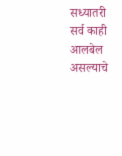सध्यातरी सर्व काही आलबेल असल्याचे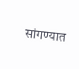सांगण्यात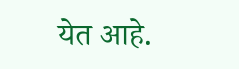येत आहे.